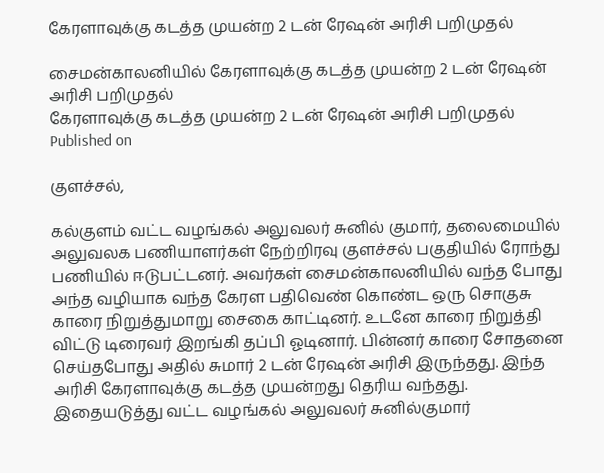கேரளாவுக்கு கடத்த முயன்ற 2 டன் ரேஷன் அரிசி பறிமுதல்

சைமன்காலனியில் கேரளாவுக்கு கடத்த முயன்ற 2 டன் ரேஷன் அரிசி பறிமுதல்
கேரளாவுக்கு கடத்த முயன்ற 2 டன் ரேஷன் அரிசி பறிமுதல்
Published on

குளச்சல்,

கல்குளம் வட்ட வழங்கல் அலுவலர் சுனில் குமார், தலைமையில் அலுவலக பணியாளர்கள் நேற்றிரவு குளச்சல் பகுதியில் ரோந்து பணியில் ஈடுபட்டனர். அவர்கள் சைமன்காலனியில் வந்த போது அந்த வழியாக வந்த கேரள பதிவெண் கொண்ட ஒரு சொகுசு காரை நிறுத்துமாறு சைகை காட்டினர். உடனே காரை நிறுத்தி விட்டு டிரைவர் இறங்கி தப்பி ஓடினார். பின்னர் காரை சோதனை செய்தபோது அதில் சுமார் 2 டன் ரேஷன் அரிசி இருந்தது. இந்த அரிசி கேரளாவுக்கு கடத்த முயன்றது தெரிய வந்தது. இதையடுத்து வட்ட வழங்கல் அலுவலர் சுனில்குமார்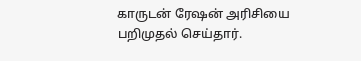காருடன் ரேஷன் அரிசியை பறிமுதல் செய்தார்.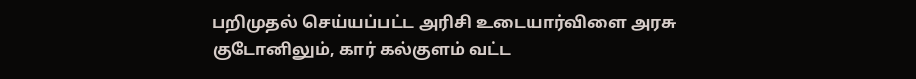பறிமுதல் செய்யப்பட்ட அரிசி உடையார்விளை அரசு குடோனிலும், கார் கல்குளம் வட்ட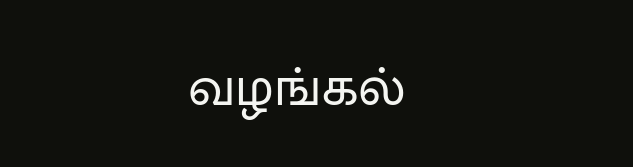வழங்கல்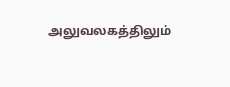அலுவலகத்திலும்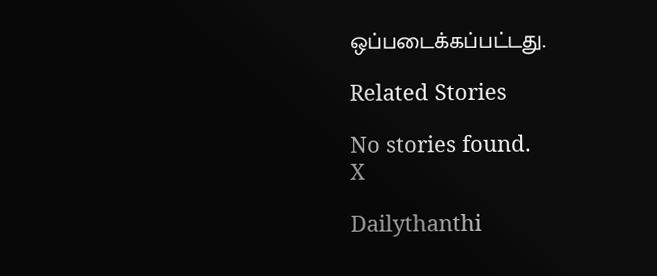ஒப்படைக்கப்பட்டது.

Related Stories

No stories found.
X

Dailythanthi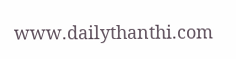www.dailythanthi.com